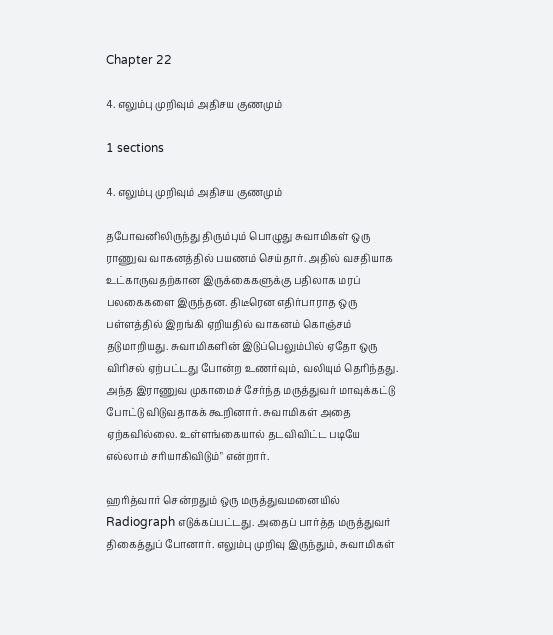Chapter 22

4. எலும்பு முறிவும் அதிசய குணமும்

1 sections

4. எலும்பு முறிவும் அதிசய குணமும்

தபோவனிலிருந்து திரும்பும் பொழுது சுவாமிகள் ஒரு ராணுவ வாகனத்தில் பயணம் செய்தார். அதில் வசதியாக உட்காருவதற்கான இருக்கைகளுக்கு பதிலாக மரப் பலகைகளை இருந்தன. திடீரென எதிர்பாராத ஒரு பள்ளத்தில் இறங்கி ஏறியதில் வாகனம் கொஞ்சம் தடுமாறியது. சுவாமிகளின் இடுப்பெலும்பில் ஏதோ ஒரு விரிசல் ஏற்பட்டது போன்ற உணர்வும், வலியும் தெரிந்தது. அந்த இராணுவ முகாமைச் சேர்ந்த மருத்துவர் மாவுக்கட்டு போட்டு விடுவதாகக் கூறினார். சுவாமிகள் அதை ஏற்கவில்லை. உள்ளங்கையால் தடவிவிட்ட படியே எல்லாம் சரியாகிவிடும்" என்றார்.

ஹரித்வார் சென்றதும் ஒரு மருத்துவமனையில் Radiograph எடுக்கப்பட்டது. அதைப் பார்த்த மருத்துவர் திகைத்துப் போனார். எலும்பு முறிவு இருந்தும், சுவாமிகள்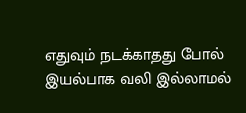எதுவும் நடக்காதது போல் இயல்பாக வலி இல்லாமல்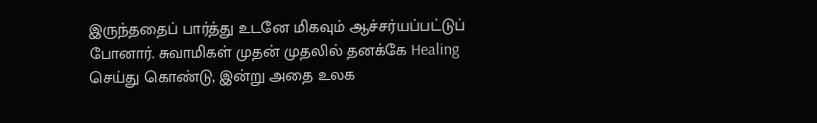இருந்ததைப் பார்த்து உடனே மிகவும் ஆச்சர்யப்பட்டுப் போனார். சுவாமிகள் முதன் முதலில் தனக்கே Healing செய்து கொண்டு, இன்று அதை உலக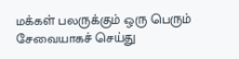மக்கள் பலருக்கும் ஒரு பெரும் சேவையாகச் செய்து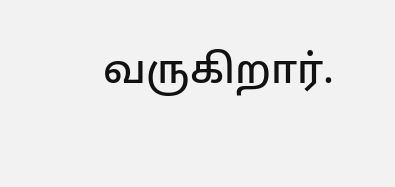வருகிறார்.